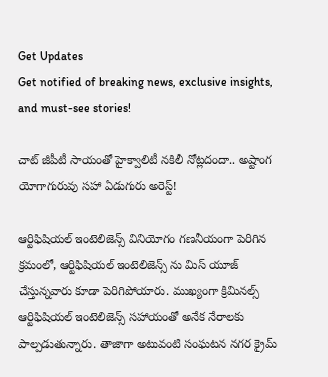Get Updates
Get notified of breaking news, exclusive insights, and must-see stories!

చాట్ జీపీటీ సాయంతో హైక్వాలిటీ నకిలీ నోట్లదందా.. అష్టాంగ యోగాగురువు సహా ఏడుగురు అరెస్ట్!

ఆర్టిఫిషియల్ ఇంటెలిజెన్స్ వినియోగం గణనీయంగా పెరిగిన క్రమంలో, ఆర్టిఫిషియల్ ఇంటెలిజెన్స్ ను మిస్ యూజ్ చేస్తున్నవారు కూడా పెరిగిపోయారు. ముఖ్యంగా క్రిమినల్స్ ఆర్టిఫిషియల్ ఇంటెలిజెన్స్ సహాయంతో అనేక నేరాలకు పాల్పడుతున్నారు. తాజాగా అటువంటి సంఘటన నగర క్రైమ్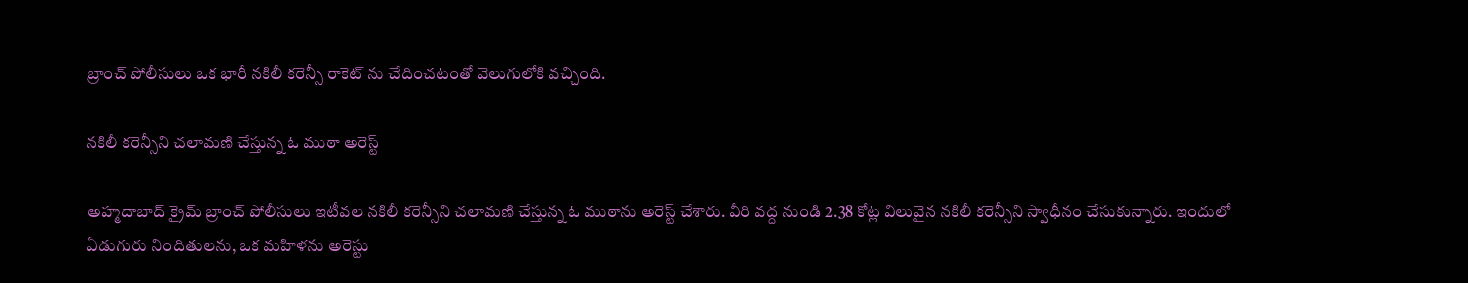బ్రాంచ్ పోలీసులు ఒక భారీ నకిలీ కరెన్సీ రాకెట్ ను చేదించటంతో వెలుగులోకి వచ్చింది.

నకిలీ కరెన్సీని చలామణి చేస్తున్న ఓ ముఠా అరెస్ట్

అహ్మదాబాద్ క్రైమ్ బ్రాంచ్ పోలీసులు ఇటీవల నకిలీ కరెన్సీని చలామణి చేస్తున్న ఓ ముఠాను అరెస్ట్ చేశారు. వీరి వద్ద నుండి 2.38 కోట్ల విలువైన నకిలీ కరెన్సీని స్వాధీనం చేసుకున్నారు. ఇందులో ఏడుగురు నిందితులను, ఒక మహిళను అరెస్టు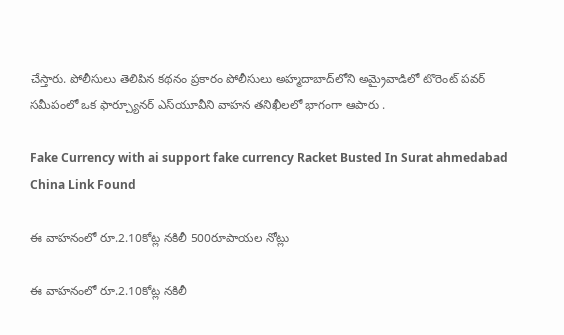చేస్తారు. పోలీసులు తెలిపిన కథనం ప్రకారం పోలీసులు అహ్మదాబాద్‌లోని అమ్రైవాడిలో టొరెంట్ పవర్ సమీపంలో ఒక ఫార్చ్యూనర్ ఎస్‌యూవీని వాహన తనిఖీలలో భాగంగా ఆపారు .

Fake Currency with ai support fake currency Racket Busted In Surat ahmedabad China Link Found

ఈ వాహనంలో రూ.2.10కోట్ల నకిలీ 500రూపాయల నోట్లు

ఈ వాహనంలో రూ.2.10కోట్ల నకిలీ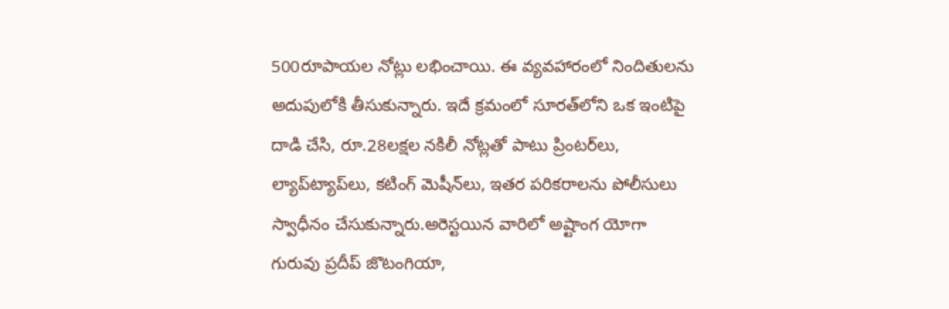500రూపాయల నోట్లు లభించాయి. ఈ వ్యవహారంలో నిందితులను అదుపులోకి తీసుకున్నారు. ఇదే క్రమంలో సూరత్‌లోని ఒక ఇంటిపై దాడి చేసి, రూ.28లక్షల నకిలీ నోట్లతో పాటు ప్రింటర్‌లు, ల్యాప్‌ట్యాప్‌లు, కటింగ్ మెషీన్‌లు, ఇతర పరికరాలను పోలీసులు స్వాధీనం చేసుకున్నారు.అరెస్టయిన వారిలో అష్టాంగ యోగా గురువు ప్రదీప్ జొటంగియా,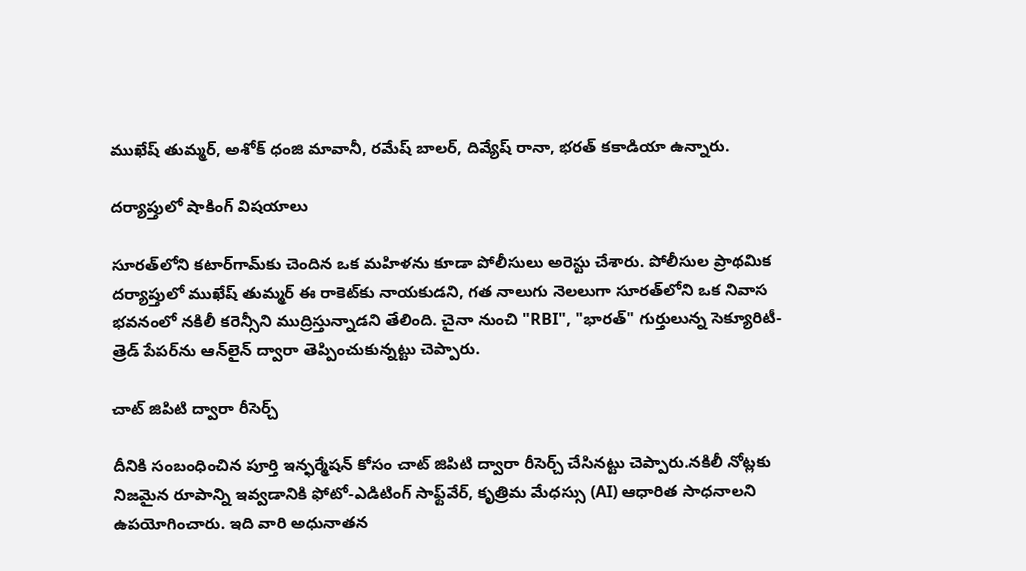ముఖేష్ తుమ్మర్, అశోక్ ధంజి మావానీ, రమేష్ బాలర్, దివ్యేష్ రానా, భరత్ కకాడియా ఉన్నారు.

దర్యాప్తులో షాకింగ్ విషయాలు

సూరత్‌లోని కటార్‌గామ్‌కు చెందిన ఒక మహిళను కూడా పోలీసులు అరెస్టు చేశారు. పోలీసుల ప్రాథమిక దర్యాప్తులో ముఖేష్ తుమ్మర్ ఈ రాకెట్‌కు నాయకుడని, గత నాలుగు నెలలుగా సూరత్‌లోని ఒక నివాస భవనంలో నకిలీ కరెన్సీని ముద్రిస్తున్నాడని తేలింది. చైనా నుంచి "RBI", "భారత్" గుర్తులున్న సెక్యూరిటీ-త్రెడ్ పేపర్‌ను ఆన్‌లైన్ ద్వారా తెప్పించుకున్నట్టు చెప్పారు.

చాట్ జిపిటి ద్వారా రీసెర్చ్

దీనికి సంబంధించిన పూర్తి ఇన్ఫర్మేషన్ కోసం చాట్ జిపిటి ద్వారా రీసెర్చ్ చేసినట్టు చెప్పారు.నకిలీ నోట్లకు నిజమైన రూపాన్ని ఇవ్వడానికి ఫోటో-ఎడిటింగ్ సాఫ్ట్‌వేర్, కృత్రిమ మేధస్సు (AI) ఆధారిత సాధనాలని ఉపయోగించారు. ఇది వారి అధునాతన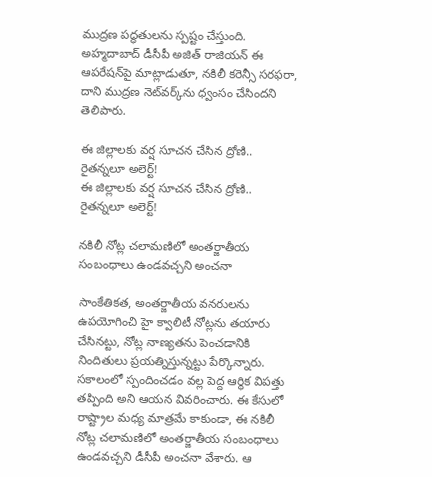ముద్రణ పద్ధతులను స్పష్టం చేస్తుంది. అహ్మదాబాద్ డీసీపీ అజిత్ రాజియన్ ఈ ఆపరేషన్‌పై మాట్లాడుతూ, నకిలీ కరెన్సీ సరఫరా, దాని ముద్రణ నెట్‌వర్క్‌ను ధ్వంసం చేసిందని తెలిపారు.

ఈ జిల్లాలకు వర్ష సూచన చేసిన ద్రోణి.. రైతన్నలూ అలెర్ట్!
ఈ జిల్లాలకు వర్ష సూచన చేసిన ద్రోణి.. రైతన్నలూ అలెర్ట్!

నకిలీ నోట్ల చలామణిలో అంతర్జాతీయ సంబంధాలు ఉండవచ్చని అంచనా

సాంకేతికత, అంతర్జాతీయ వనరులను ఉపయోగించి హై క్వాలిటీ నోట్లను తయారు చేసినట్టు, నోట్ల నాణ్యతను పెంచడానికి నిందితులు ప్రయత్నిస్తున్నట్టు పేర్కొన్నారు. సకాలంలో స్పందించడం వల్ల పెద్ద ఆర్థిక విపత్తు తప్పింది అని ఆయన వివరించారు. ఈ కేసులో రాష్ట్రాల మధ్య మాత్రమే కాకుండా, ఈ నకిలీ నోట్ల చలామణిలో అంతర్జాతీయ సంబంధాలు ఉండవచ్చని డీసీపీ అంచనా వేశారు. ఆ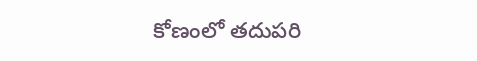కోణంలో తదుపరి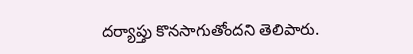దర్యాప్తు కొనసాగుతోందని తెలిపారు.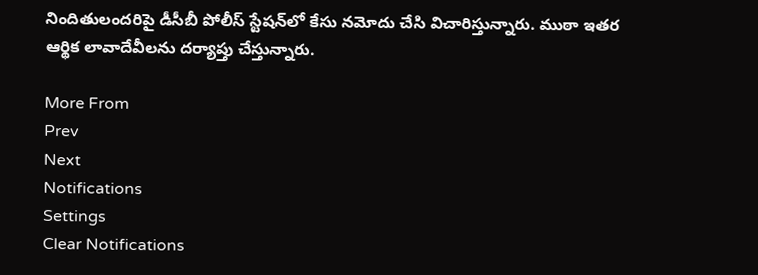నిందితులందరిపై డీసీబీ పోలీస్ స్టేషన్‌లో కేసు నమోదు చేసి విచారిస్తున్నారు. ముఠా ఇతర ఆర్థిక లావాదేవీలను దర్యాప్తు చేస్తున్నారు.

More From
Prev
Next
Notifications
Settings
Clear Notifications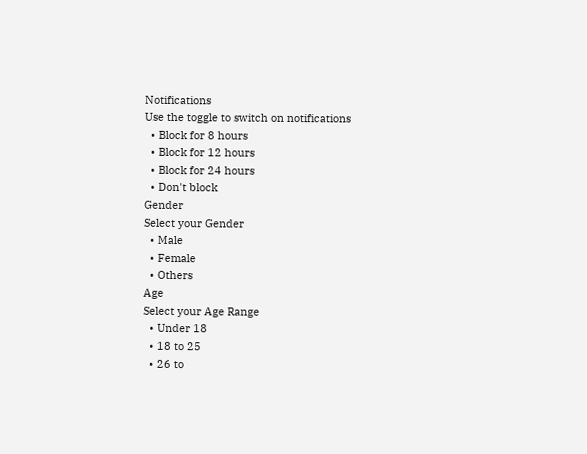Notifications
Use the toggle to switch on notifications
  • Block for 8 hours
  • Block for 12 hours
  • Block for 24 hours
  • Don't block
Gender
Select your Gender
  • Male
  • Female
  • Others
Age
Select your Age Range
  • Under 18
  • 18 to 25
  • 26 to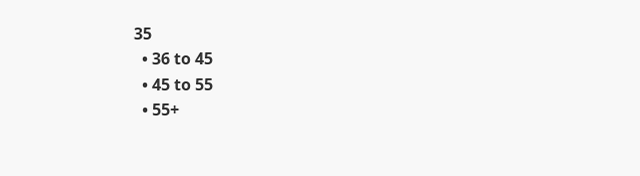35
  • 36 to 45
  • 45 to 55
  • 55+